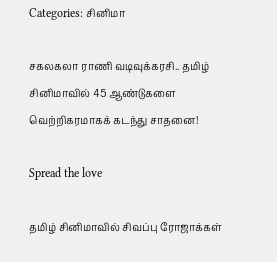Categories: சினிமா

சகலகலா ராணி வடிவுக்கரசி.. தமிழ் சினிமாவில் 45 ஆண்டுகளை வெற்றிகரமாகக் கடந்து சாதனை!

Spread the love

தமிழ் சினிமாவில் சிவப்பு ரோஜாக்கள்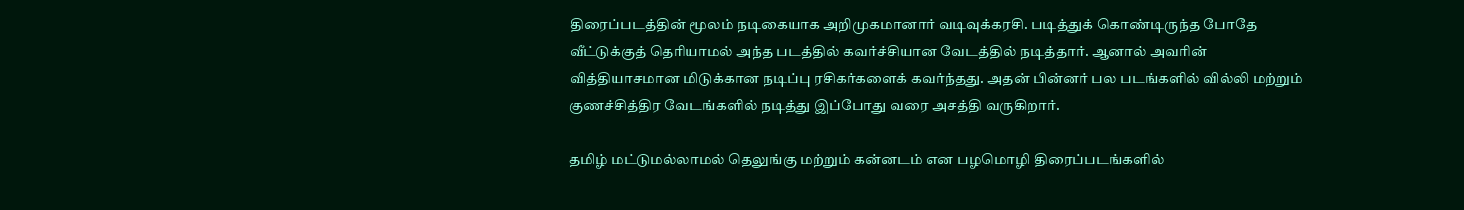திரைப்படத்தின் மூலம் நடிகையாக அறிமுகமானார் வடிவுக்கரசி. படித்துக் கொண்டிருந்த போதே வீட்டுக்குத் தெரியாமல் அந்த படத்தில் கவர்ச்சியான வேடத்தில் நடித்தார். ஆனால் அவரின் வித்தியாசமான மிடுக்கான நடிப்பு ரசிகர்களைக் கவர்ந்தது. அதன் பின்னர் பல படங்களில் வில்லி மற்றும் குணச்சித்திர வேடங்களில் நடித்து இப்போது வரை அசத்தி வருகிறார்.

தமிழ் மட்டுமல்லாமல் தெலுங்கு மற்றும் கன்னடம் என பழமொழி திரைப்படங்களில்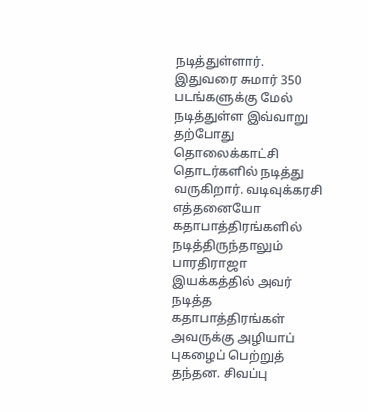நடித்துள்ளார். இதுவரை சுமார் 350 படங்களுக்கு மேல் நடித்துள்ள இவ்வாறு தற்போது தொலைக்காட்சி தொடர்களில் நடித்து வருகிறார். வடிவுக்கரசி எத்தனையோ கதாபாத்திரங்களில் நடித்திருந்தாலும் பாரதிராஜா இயக்கத்தில் அவர் நடித்த கதாபாத்திரங்கள் அவருக்கு அழியாப் புகழைப் பெற்றுத் தந்தன. சிவப்பு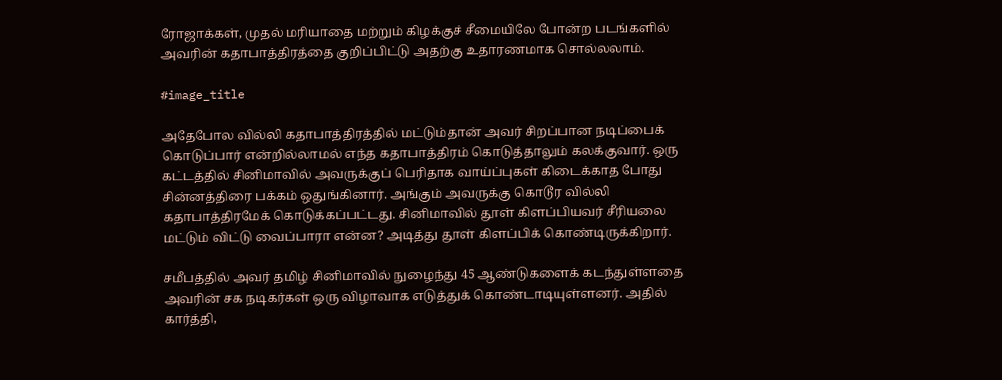ரோஜாக்கள், முதல் மரியாதை மற்றும் கிழக்குச் சீமையிலே போன்ற படங்களில் அவரின் கதாபாத்திரத்தை குறிப்பிட்டு அதற்கு உதாரணமாக சொல்லலாம்.

#image_title

அதேபோல வில்லி கதாபாத்திரத்தில் மட்டும்தான் அவர் சிறப்பான நடிப்பைக் கொடுப்பார் என்றில்லாமல் எந்த கதாபாத்திரம் கொடுத்தாலும் கலக்குவார். ஒரு கட்டத்தில் சினிமாவில் அவருக்குப் பெரிதாக வாய்ப்புகள் கிடைக்காத போது சின்னத்திரை பக்கம் ஒதுங்கினார். அங்கும் அவருக்கு கொடூர வில்லி கதாபாத்திரமேக் கொடுக்கப்பட்டது. சினிமாவில் தூள் கிளப்பியவர் சீரியலை மட்டும் விட்டு வைப்பாரா என்ன? அடித்து தூள் கிளப்பிக் கொண்டிருக்கிறார்.

சமீபத்தில் அவர் தமிழ் சினிமாவில் நுழைந்து 45 ஆண்டுகளைக் கடந்துள்ளதை அவரின் சக நடிகர்கள் ஒரு விழாவாக எடுத்துக் கொண்டாடியுள்ளனர். அதில் கார்த்தி,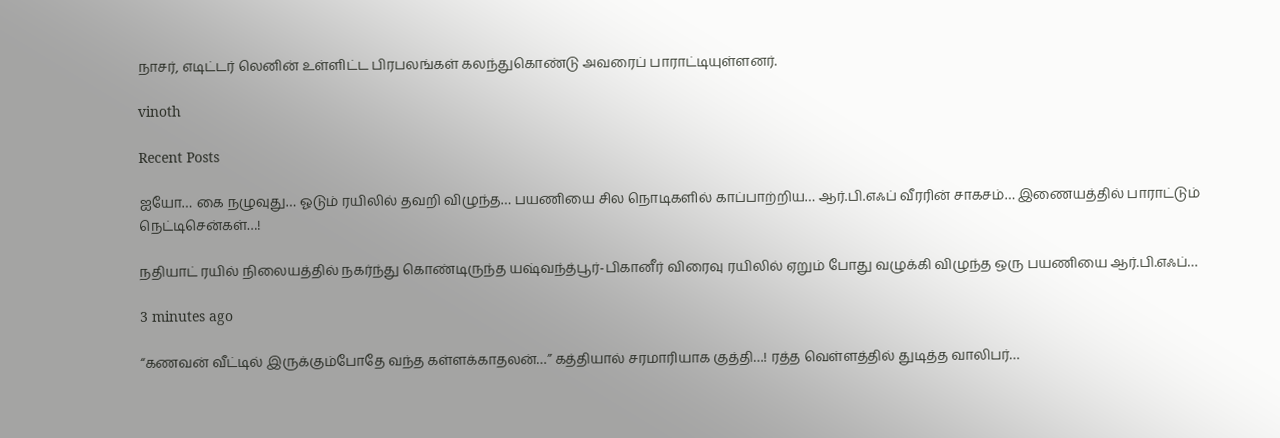நாசர், எடிட்டர் லெனின் உள்ளிட்ட பிரபலங்கள் கலந்துகொண்டு அவரைப் பாராட்டியுள்ளனர்.

vinoth

Recent Posts

ஐயோ… கை நழுவுது… ஓடும் ரயிலில் தவறி விழுந்த… பயணியை சில நொடிகளில் காப்பாற்றிய… ஆர்.பி.எஃப் வீரரின் சாகசம்… இணையத்தில் பாராட்டும் நெட்டிசென்கள்…!

நதியாட் ரயில் நிலையத்தில் நகர்ந்து கொண்டிருந்த யஷ்வந்த்பூர்-பிகானீர் விரைவு ரயிலில் ஏறும் போது வழுக்கி விழுந்த ஒரு பயணியை ஆர்.பி.எஃப்…

3 minutes ago

“கணவன் வீட்டில் இருக்கும்போதே வந்த கள்ளக்காதலன்…” கத்தியால் சரமாரியாக குத்தி…! ரத்த வெள்ளத்தில் துடித்த வாலிபர்…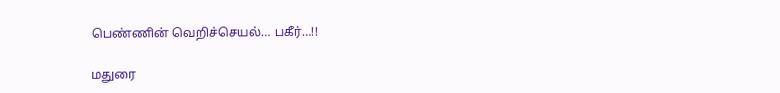பெண்ணின் வெறிச்செயல்… பகீர்…!!

மதுரை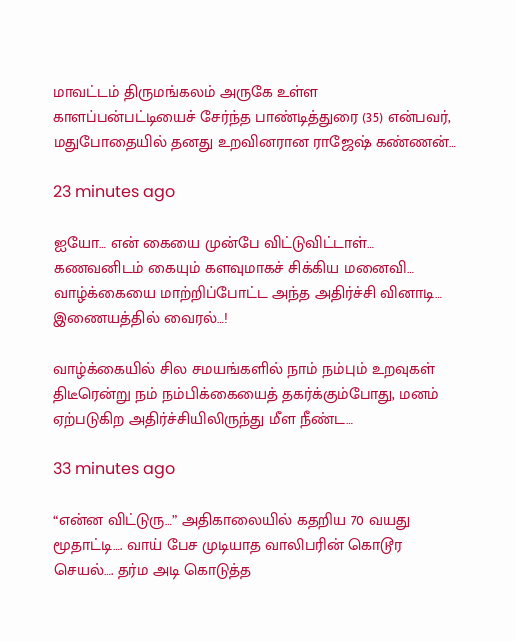மாவட்டம் திருமங்கலம் அருகே உள்ள காளப்பன்பட்டியைச் சேர்ந்த பாண்டித்துரை (35) என்பவர், மதுபோதையில் தனது உறவினரான ராஜேஷ் கண்ணன்…

23 minutes ago

ஐயோ… என் கையை முன்பே விட்டுவிட்டாள்… கணவனிடம் கையும் களவுமாகச் சிக்கிய மனைவி… வாழ்க்கையை மாற்றிப்போட்ட அந்த அதிர்ச்சி வினாடி… இணையத்தில் வைரல்…!

வாழ்க்கையில் சில சமயங்களில் நாம் நம்பும் உறவுகள் திடீரென்று நம் நம்பிக்கையைத் தகர்க்கும்போது, மனம் ஏற்படுகிற அதிர்ச்சியிலிருந்து மீள நீண்ட…

33 minutes ago

“என்ன விட்டுரு…” அதிகாலையில் கதறிய 70 வயது மூதாட்டி…. வாய் பேச முடியாத வாலிபரின் கொடூர செயல்…. தர்ம அடி கொடுத்த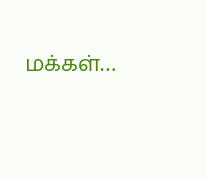மக்கள்…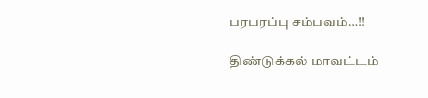பரபரப்பு சம்பவம்…!!

திண்டுக்கல் மாவட்டம்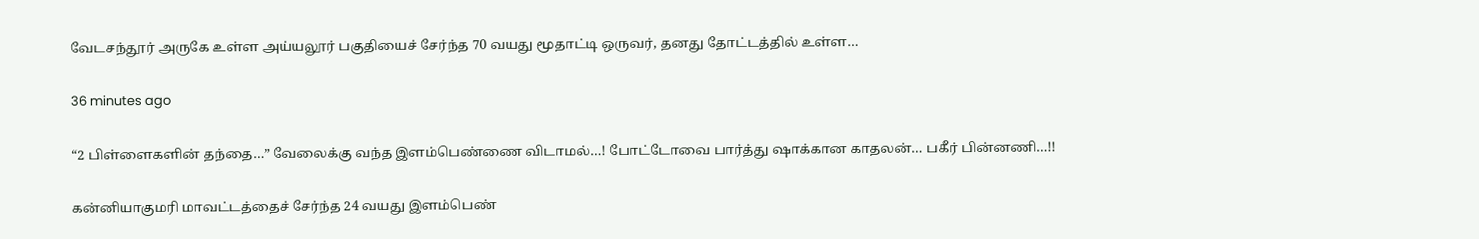வேடசந்தூர் அருகே உள்ள அய்யலூர் பகுதியைச் சேர்ந்த 70 வயது மூதாட்டி ஒருவர், தனது தோட்டத்தில் உள்ள…

36 minutes ago

“2 பிள்ளைகளின் தந்தை…” வேலைக்கு வந்த இளம்பெண்ணை விடாமல்…! போட்டோவை பார்த்து ஷாக்கான காதலன்… பகீர் பின்னணி…!!

கன்னியாகுமரி மாவட்டத்தைச் சேர்ந்த 24 வயது இளம்பெண்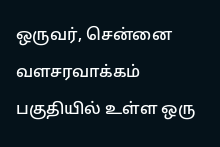ஒருவர், சென்னை வளசரவாக்கம் பகுதியில் உள்ள ஒரு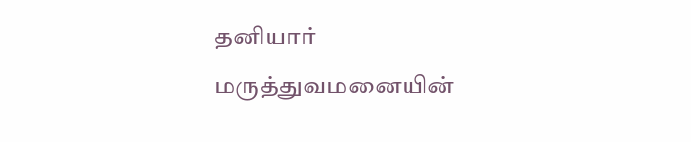தனியார் மருத்துவமனையின்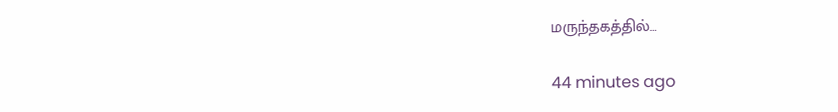மருந்தகத்தில்…

44 minutes ago